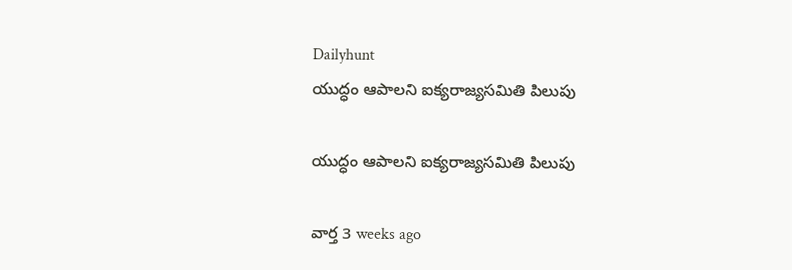Dailyhunt
యుద్ధం ఆపాలని ఐక్యరాజ్యసమితి పిలుపు

యుద్ధం ఆపాలని ఐక్యరాజ్యసమితి పిలుపు

వార్త 3 weeks ago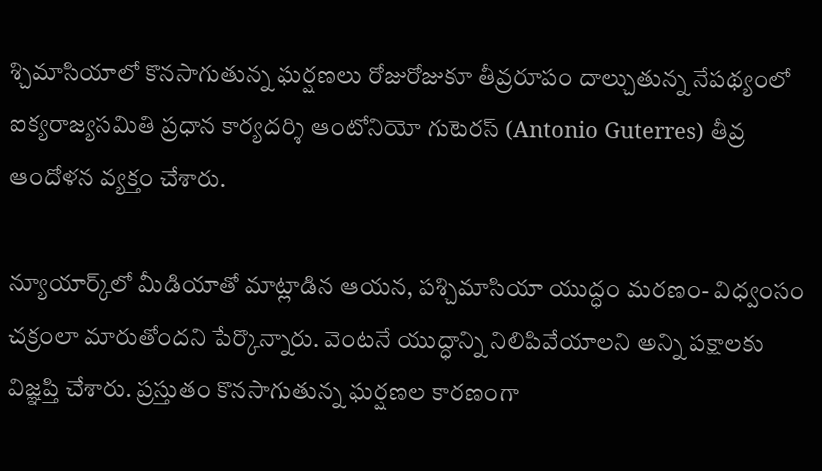శ్చిమాసియాలో కొనసాగుతున్న ఘర్షణలు రోజురోజుకూ తీవ్రరూపం దాల్చుతున్న నేపథ్యంలో ఐక్యరాజ్యసమితి ప్రధాన కార్యదర్శి ఆంటోనియో గుటెరస్ (Antonio Guterres) తీవ్ర ఆందోళన వ్యక్తం చేశారు.

న్యూయార్క్‌లో మీడియాతో మాట్లాడిన ఆయన, పశ్చిమాసియా యుద్ధం మరణం- విధ్వంసం చక్రంలా మారుతోందని పేర్కొన్నారు. వెంటనే యుద్ధాన్ని నిలిపివేయాలని అన్ని పక్షాలకు విజ్ఞప్తి చేశారు. ప్రస్తుతం కొనసాగుతున్న ఘర్షణల కారణంగా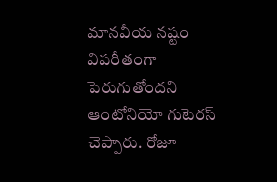మానవీయ నష్టం విపరీతంగా పెరుగుతోందని ఆంటోనియో గుటెరస్ చెప్పారు. రోజూ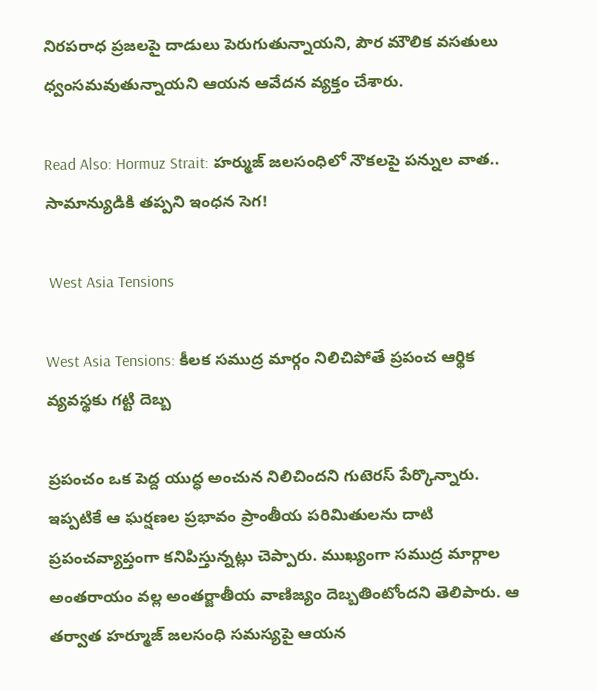నిరపరాధ ప్రజలపై దాడులు పెరుగుతున్నాయని, పౌర మౌలిక వసతులు ధ్వంసమవుతున్నాయని ఆయన ఆవేదన వ్యక్తం చేశారు.

Read Also: Hormuz Strait: హర్ముజ్ జలసంధిలో నౌకలపై పన్నుల వాత.. సామాన్యుడికి తప్పని ఇంధన సెగ!

 West Asia Tensions

West Asia Tensions: కీలక సముద్ర మార్గం నిలిచిపోతే ప్రపంచ ఆర్థిక వ్యవస్థకు గట్టి దెబ్బ

ప్రపంచం ఒక పెద్ద యుద్ధ అంచున నిలిచిందని గుటెరస్ పేర్కొన్నారు. ఇప్పటికే ఆ ఘర్షణల ప్రభావం ప్రాంతీయ పరిమితులను దాటి ప్రపంచవ్యాప్తంగా కనిపిస్తున్నట్లు చెప్పారు. ముఖ్యంగా సముద్ర మార్గాల అంతరాయం వల్ల అంతర్జాతీయ వాణిజ్యం దెబ్బతింటోందని తెలిపారు. ఆ తర్వాత హర్మూజ్ జలసంధి సమస్యపై ఆయన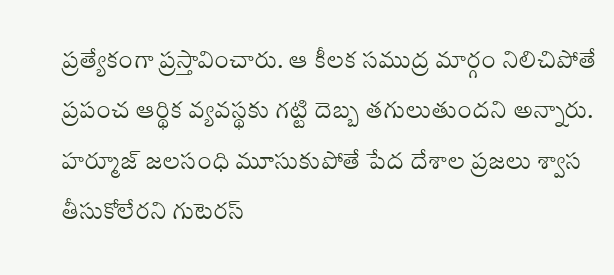ప్రత్యేకంగా ప్రస్తావించారు. ఆ కీలక సముద్ర మార్గం నిలిచిపోతే ప్రపంచ ఆర్థిక వ్యవస్థకు గట్టి దెబ్బ తగులుతుందని అన్నారు. హర్మూజ్ జలసంధి మూసుకుపోతే పేద దేశాల ప్రజలు శ్వాస తీసుకోలేరని గుటెరస్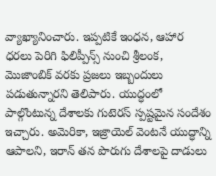వ్యాఖ్యానించారు. ఇప్పటికే ఇంధన, ఆహార ధరలు పెరిగి ఫిలిప్పీన్స్ నుంచి శ్రీలంక, మొజాంబిక్ వరకు ప్రజలు ఇబ్బందులు పడుతున్నారని తెలిపారు. యుద్ధంలో పాల్గొంటున్న దేశాలకు గుటెరస్ స్పష్టమైన సందేశం ఇచ్చారు. అమెరికా, ఇజ్రాయెల్ వెంటనే యుద్ధాన్ని ఆపాలని, ఇరాన్ తన పొరుగు దేశాలపై దాడులు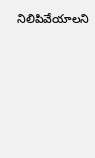నిలిపివేయాలని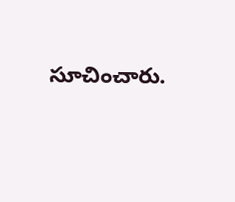సూచించారు.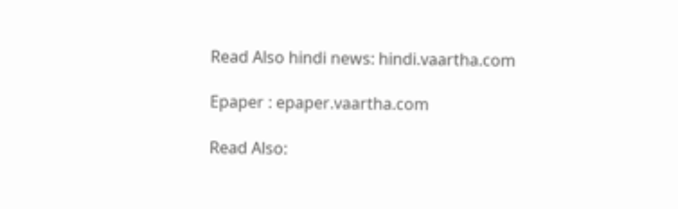Read Also hindi news: hindi.vaartha.com

Epaper : epaper.vaartha.com

Read Also: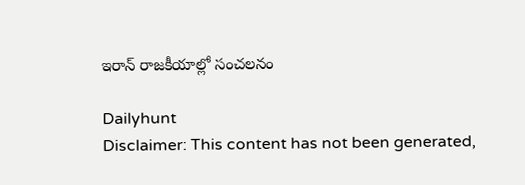ఇరాన్ రాజకీయాల్లో సంచలనం

Dailyhunt
Disclaimer: This content has not been generated,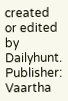created or edited by Dailyhunt. Publisher: Vaartha